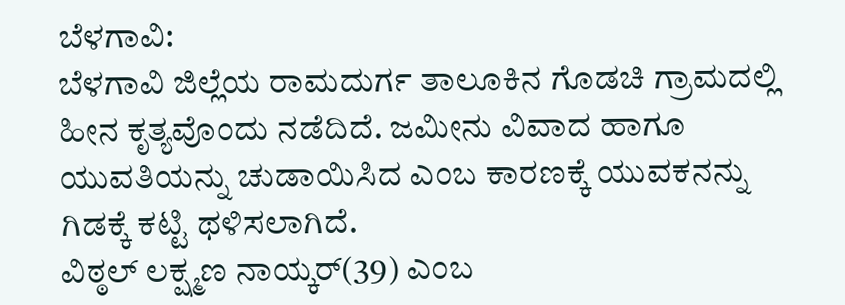ಬೆಳಗಾವಿ:
ಬೆಳಗಾವಿ ಜಿಲ್ಲೆಯ ರಾಮದುರ್ಗ ತಾಲೂಕಿನ ಗೊಡಚಿ ಗ್ರಾಮದಲ್ಲಿ ಹೀನ ಕೃತ್ಯವೊಂದು ನಡೆದಿದೆ. ಜಮೀನು ವಿವಾದ ಹಾಗೂ ಯುವತಿಯನ್ನು ಚುಡಾಯಿಸಿದ ಎಂಬ ಕಾರಣಕ್ಕೆ ಯುವಕನನ್ನು ಗಿಡಕ್ಕೆ ಕಟ್ಟಿ ಥಳಿಸಲಾಗಿದೆ.
ವಿಠ್ಠಲ್ ಲಕ್ಷ್ಮಣ ನಾಯ್ಕರ್(39) ಎಂಬ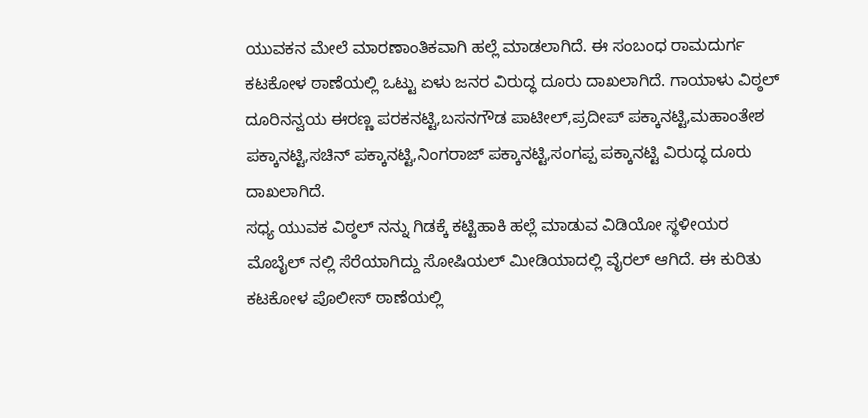ಯುವಕನ ಮೇಲೆ ಮಾರಣಾಂತಿಕವಾಗಿ ಹಲ್ಲೆ ಮಾಡಲಾಗಿದೆ. ಈ ಸಂಬಂಧ ರಾಮದುರ್ಗ ಕಟಕೋಳ ಠಾಣೆಯಲ್ಲಿ ಒಟ್ಟು ಏಳು ಜನರ ವಿರುದ್ಧ ದೂರು ದಾಖಲಾಗಿದೆ. ಗಾಯಾಳು ವಿಠ್ಠಲ್ ದೂರಿನನ್ವಯ ಈರಣ್ಣ ಪರಕನಟ್ಟಿ,ಬಸನಗೌಡ ಪಾಟೀಲ್,ಪ್ರದೀಪ್ ಪಕ್ಕಾನಟ್ಟಿ,ಮಹಾಂತೇಶ ಪಕ್ಕಾನಟ್ಟಿ,ಸಚಿನ್ ಪಕ್ಕಾನಟ್ಟಿ,ನಿಂಗರಾಜ್ ಪಕ್ಕಾನಟ್ಟಿ,ಸಂಗಪ್ಪ ಪಕ್ಕಾನಟ್ಟಿ ವಿರುದ್ಧ ದೂರು ದಾಖಲಾಗಿದೆ.
ಸಧ್ಯ ಯುವಕ ವಿಠ್ಠಲ್ ನನ್ನು ಗಿಡಕ್ಕೆ ಕಟ್ಟಿಹಾಕಿ ಹಲ್ಲೆ ಮಾಡುವ ವಿಡಿಯೋ ಸ್ಥಳೀಯರ ಮೊಬೈಲ್ ನಲ್ಲಿ ಸೆರೆಯಾಗಿದ್ದು ಸೋಷಿಯಲ್ ಮೀಡಿಯಾದಲ್ಲಿ ವೈರಲ್ ಆಗಿದೆ. ಈ ಕುರಿತು ಕಟಕೋಳ ಪೊಲೀಸ್ ಠಾಣೆಯಲ್ಲಿ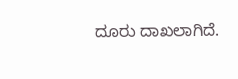ದೂರು ದಾಖಲಾಗಿದೆ.